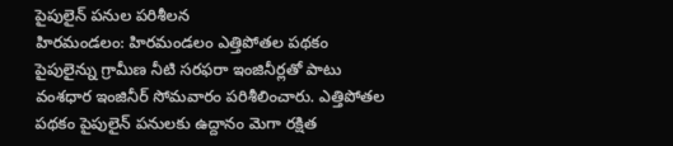పైపులైన్ పనుల పరిశీలన
హిరమండలం: హిరమండలం ఎత్తిపోతల పథకం పైపులైన్ను గ్రామీణ నీటి సరఫరా ఇంజినీర్లతో పాటు వంశధార ఇంజినీర్ సోమవారం పరిశీలించారు. ఎత్తిపోతల పథకం పైపులైన్ పనులకు ఉద్దానం మెగా రక్షిత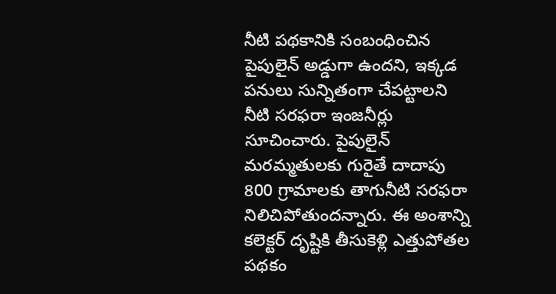నీటి పథకానికి సంబంధించిన పైపులైన్ అడ్డుగా ఉందని, ఇక్కడ పనులు సున్నితంగా చేపట్టాలని నీటి సరఫరా ఇంజనీర్లు సూచించారు. పైపులైన్ మరమ్మతులకు గురైతే దాదాపు 800 గ్రామాలకు తాగునీటి సరఫరా నిలిచిపోతుందన్నారు. ఈ అంశాన్ని కలెక్టర్ దృష్టికి తీసుకెళ్లి ఎత్తుపోతల పథకం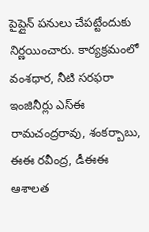పైప్లైన్ పనులు చేపట్టేందుకు నిర్ణయించారు. కార్యక్రమంలో వంశధార, నీటి సరఫరా ఇంజినీర్లు ఎస్ఈ రామచంద్రరావు, శంకర్బాబు, ఈఈ రవీంద్ర, డీఈఈ ఆశాలత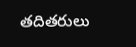తదితరులు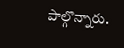పాల్గొన్నారు.